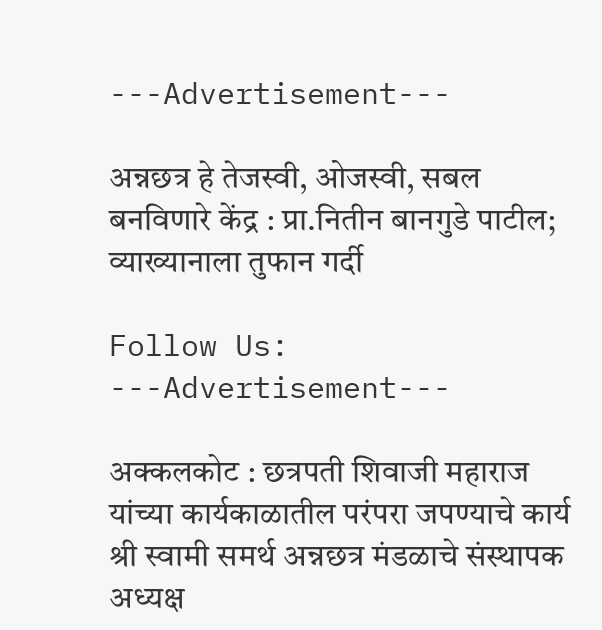---Advertisement---

अन्नछत्र हे तेजस्वी, ओजस्वी, सबल बनविणारे केंद्र : प्रा.नितीन बानगुडे पाटील; व्याख्यानाला तुफान गर्दी

Follow Us:
---Advertisement---

अक्कलकोट : छत्रपती शिवाजी महाराज यांच्या कार्यकाळातील परंपरा जपण्याचे कार्य श्री स्वामी समर्थ अन्नछत्र मंडळाचे संस्थापक अध्यक्ष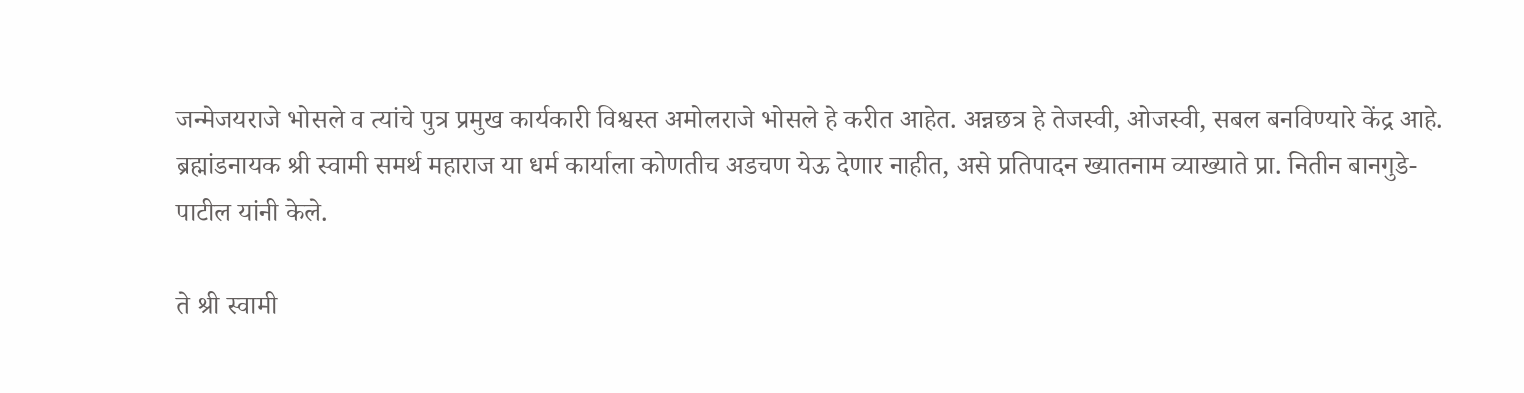जन्मेजयराजे भोसले व त्यांचे पुत्र प्रमुख कार्यकारी विश्वस्त अमोलराजे भोसले हे करीत आहेत. अन्नछत्र हे तेजस्वी, ओजस्वी, सबल बनविण्यारे केंद्र आहे. ब्रह्मांडनायक श्री स्वामी समर्थ महाराज या धर्म कार्याला कोणतीच अडचण येऊ देणार नाहीत, असे प्रतिपादन ख्यातनाम व्याख्याते प्रा. नितीन बानगुडे-पाटील यांनी केले.

ते श्री स्वामी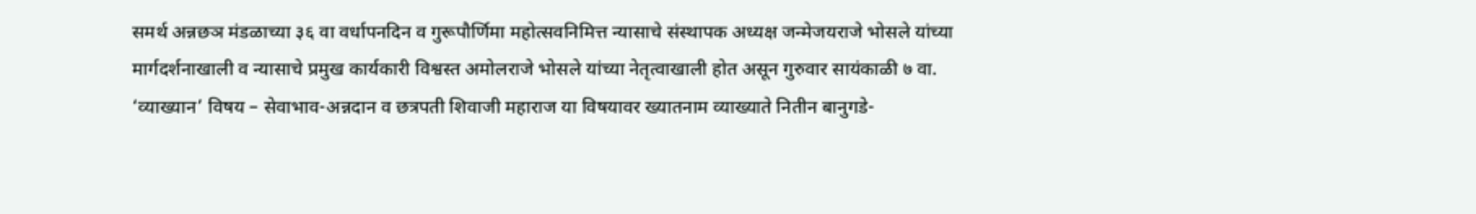समर्थ अन्नछञ मंडळाच्या ३६ वा वर्धापनदिन व गुरूपौर्णिमा महोत्सवनिमित्त न्यासाचे संस्थापक अध्यक्ष जन्मेजयराजे भोसले यांच्या मार्गदर्शनाखाली व न्यासाचे प्रमुख कार्यकारी विश्वस्त अमोलराजे भोसले यांच्या नेतृत्वाखाली होत असून गुरुवार सायंकाळी ७ वा. ‘व्याख्यान’ विषय – सेवाभाव-अन्नदान व छत्रपती शिवाजी महाराज या विषयावर ख्यातनाम व्याख्याते नितीन बानुगडे-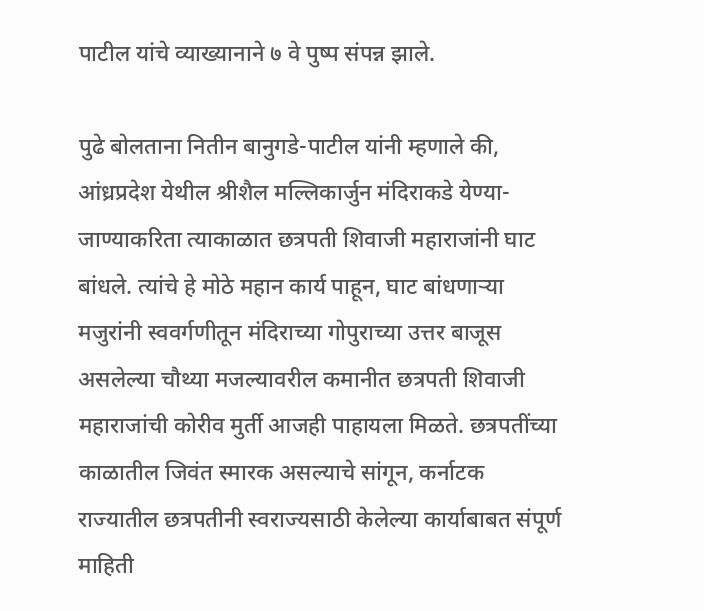पाटील यांचे व्याख्यानाने ७ वे पुष्प संपन्न झाले.

पुढे बोलताना नितीन बानुगडे-पाटील यांनी म्हणाले की, आंध्रप्रदेश येथील श्रीशैल मल्लिकार्जुन मंदिराकडे येण्या-जाण्याकरिता त्याकाळात छत्रपती शिवाजी महाराजांनी घाट बांधले. त्यांचे हे मोठे महान कार्य पाहून, घाट बांधणाऱ्या मजुरांनी स्ववर्गणीतून मंदिराच्या गोपुराच्या उत्तर बाजूस असलेल्या चौथ्या मजल्यावरील कमानीत छत्रपती शिवाजी महाराजांची कोरीव मुर्ती आजही पाहायला मिळते. छत्रपतींच्या काळातील जिवंत स्मारक असल्याचे सांगून, कर्नाटक राज्यातील छत्रपतीनी स्वराज्यसाठी केलेल्या कार्याबाबत संपूर्ण माहिती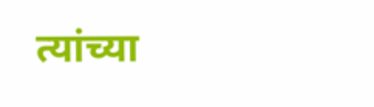त्यांच्या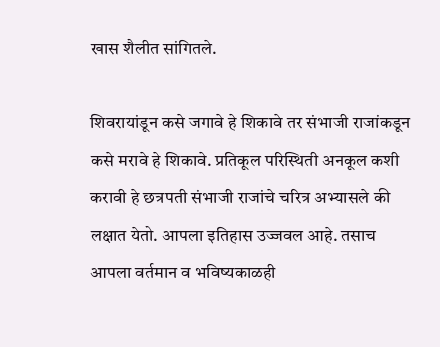खास शैलीत सांगितले.

शिवरायांडून कसे जगावे हे शिकावे तर संभाजी राजांकडून कसे मरावे हे शिकावे. प्रतिकूल परिस्थिती अनकूल कशी करावी हे छत्रपती संभाजी राजांचे चरित्र अभ्यासले की लक्षात येतो. आपला इतिहास उज्जवल आहे. तसाच आपला वर्तमान व भविष्यकाळही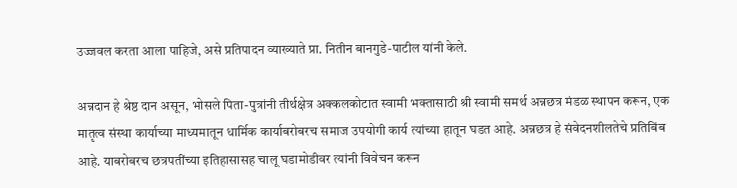उज्जवल करता आला पाहिजे, असे प्रतिपादन व्याख्याते प्रा. नितीन बानगुडे-पाटील यांनी केले.

अन्नदान हे श्रेष्ठ दान असून, भोसले पिता-पुत्रांनी तीर्थक्षेत्र अक्कलकोटात स्वामी भक्तासाठी श्री स्वामी समर्थ अन्नछत्र मंडळ स्थापन करून, एक मातृत्व संस्था कार्याच्या माध्यमातून धार्मिक कार्याबरोबरच समाज उपयोगी कार्य त्यांच्या हातून घडत आहे. अन्नछत्र हे संवेदनशीलतेचे प्रतिबिंब आहे. याबरोबरच छत्रपतींच्या इतिहासासह चालू घडामोडीवर त्यांनी विवेचन करून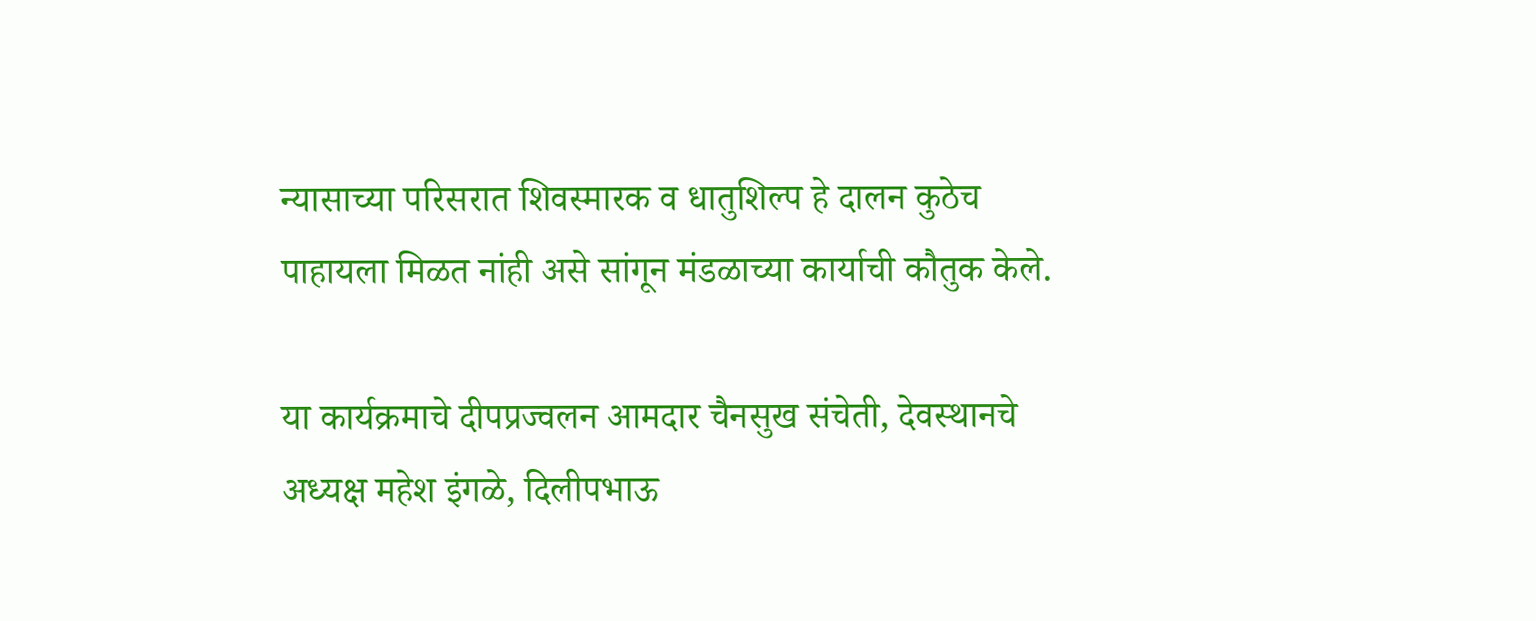न्यासाच्या परिसरात शिवस्मारक व धातुशिल्प हे दालन कुठेच पाहायला मिळत नांही असे सांगून मंडळाच्या कार्याची कौतुक केले.

या कार्यक्रमाचे दीपप्रज्वलन आमदार चैनसुख संचेती, देवस्थानचे अध्यक्ष महेश इंगळे, दिलीपभाऊ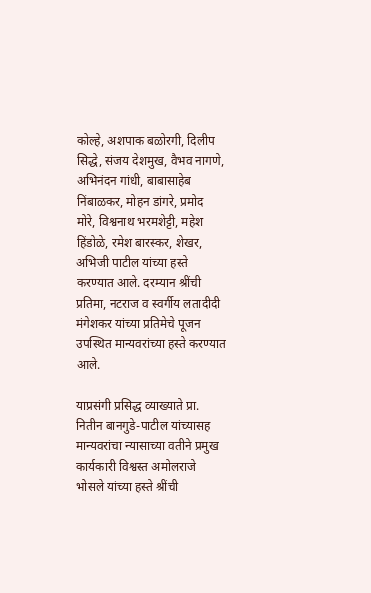कोल्हे, अशपाक बळोरगी, दिलीप सिद्धे, संजय देशमुख, वैभव नागणे, अभिनंदन गांधी, बाबासाहेब निंबाळकर, मोहन डांगरे, प्रमोद मोरे, विश्वनाथ भरमशेट्टी, महेश हिंडोळे, रमेश बारस्कर, शेखर, अभिजी पाटील यांच्या हस्ते करण्यात आले. दरम्यान श्रींची प्रतिमा, नटराज व स्वर्गीय लतादीदी मंगेशकर यांच्या प्रतिमेचे पूजन उपस्थित मान्यवरांच्या हस्ते करण्यात आले.

याप्रसंगी प्रसिद्ध व्याख्याते प्रा. नितीन बानगुडे-पाटील यांच्यासह मान्यवरांचा न्यासाच्या वतीने प्रमुख कार्यकारी विश्वस्त अमोलराजे भोसले यांच्या हस्ते श्रींची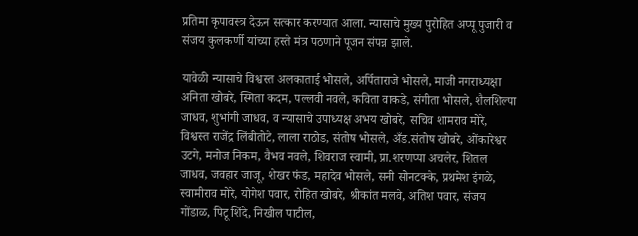प्रतिमा कृपावस्त्र देऊन सत्कार करण्यात आला. न्यासाचे मुख्य पुरोहित अप्पू पुजारी व संजय कुलकर्णी यांच्या हस्ते मंत्र पठणाने पूजन संपन्न झाले.

यावेळी न्यासाचे विश्वस्त अलकाताई भोसले, अर्पिताराजे भोसले, माजी नगराध्यक्षा अनिता खोबरे, स्मिता कदम, पल्लवी नवले, कविता वाकडे, संगीता भोसले, शैलशिल्पा जाधव, शुभांगी जाधव, व न्यासाचे उपाध्यक्ष अभय खोबरे, सचिव शामराव मोरे, विश्वस्त राजेंद्र लिंबीतोटे, लाला राठोड, संतोष भोसले, अँड.संतोष खोबरे, ओंकारेश्वर उटगे, मनोज निकम, वैभव नवले, शिवराज स्वामी, प्रा.शरणप्पा अचलेर, शितल जाधव, जवहार जाजू, शेखर फंड, महादेव भोसले, सनी सोनटक्के, प्रथमेश इंगळे, स्वामीराव मोरे, योगेश पवार, रोहित खोबरे, श्रीकांत मलवे, अतिश पवार, संजय गोंडाळ, पिटू शिंदे, निखील पाटील,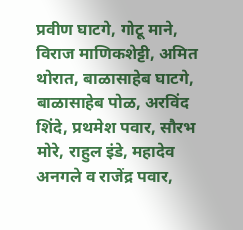प्रवीण घाटगे, गोटू माने, विराज माणिकशेट्टी, अमित थोरात, बाळासाहेब घाटगे, बाळासाहेब पोळ, अरविंद शिंदे, प्रथमेश पवार, सौरभ मोरे, राहुल इंडे, महादेव अनगले व राजेंद्र पवार,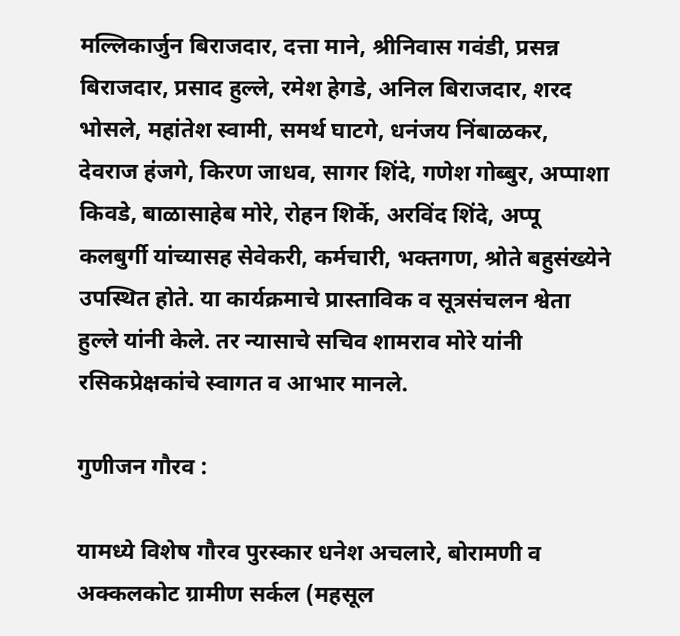मल्लिकार्जुन बिराजदार, दत्ता माने, श्रीनिवास गवंडी, प्रसन्न बिराजदार, प्रसाद हुल्ले, रमेश हेगडे, अनिल बिराजदार, शरद भोसले, महांतेश स्वामी, समर्थ घाटगे, धनंजय निंबाळकर, देवराज हंजगे, किरण जाधव, सागर शिंदे, गणेश गोब्बुर, अप्पाशा किवडे, बाळासाहेब मोरे, रोहन शिर्के, अरविंद शिंदे, अप्पू कलबुर्गी यांच्यासह सेवेकरी, कर्मचारी, भक्तगण, श्रोते बहुसंख्येने उपस्थित होते. या कार्यक्रमाचे प्रास्ताविक व सूत्रसंचलन श्वेता हुल्ले यांनी केले. तर न्यासाचे सचिव शामराव मोरे यांनी रसिकप्रेक्षकांचे स्वागत व आभार मानले.

गुणीजन गौरव :

यामध्ये विशेष गौरव पुरस्कार धनेश अचलारे, बोरामणी व अक्कलकोट ग्रामीण सर्कल (महसूल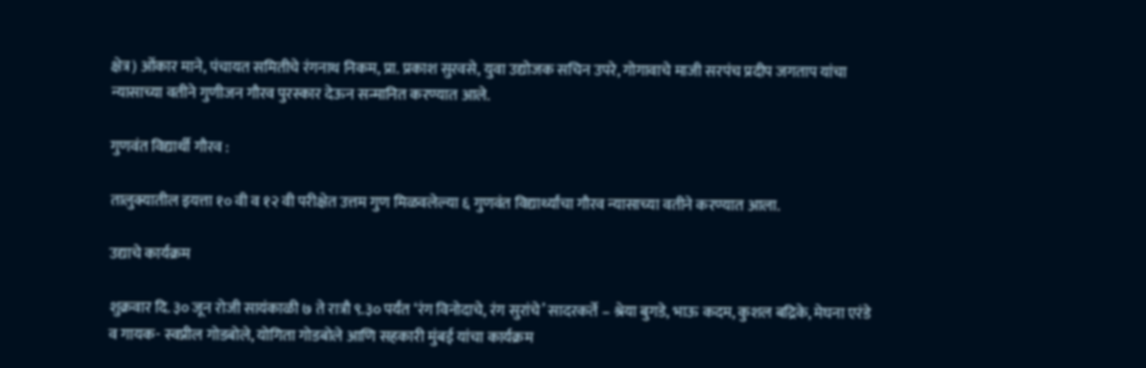क्षेत्र) ओंकार माने, पंचायत समितीचे रंगनाथ निकम, प्रा. प्रकाश सुरवसे, युवा उद्योजक सचिन उपरे, गोगावाचे माजी सरपंच प्रदीप जगताप यांचा न्यासाच्या वतीने गुणीजन गौरव पुरस्कार देऊन सन्मानित करण्यात आले.

गुणवंत विद्यार्थी गौरव :

तालुक्यातील इयत्ता १० वी व १२ वी परीक्षेत उत्तम गुण मिळवलेल्या ६ गुणवंत विद्यार्थ्यांचा गौरव न्यासाच्या वतीने करण्यात आला.

उद्याचे कार्यक्रम

शुक्रवार दि. ३० जून रोजी सायंकाळी ७ ते रात्रौ ९.३० पर्यंत ‘रंग विनोदाचे, रंग सुरांचे’ सादरकर्ते – श्रेया बुगडे, भाऊ कदम, कुशल बद्रिके, मेघना एरंडे व गायक- स्वप्नील गोडबोले, योगिता गोडबोले आणि सहकारी मुंबई यांचा कार्यक्रम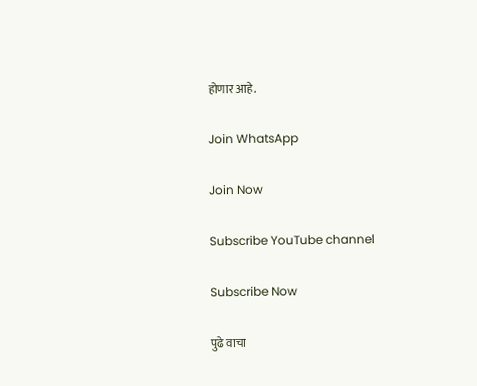होणार आहे.

Join WhatsApp

Join Now

Subscribe YouTube channel

Subscribe Now

पुढे वाचा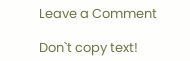Leave a Comment

Don`t copy text!